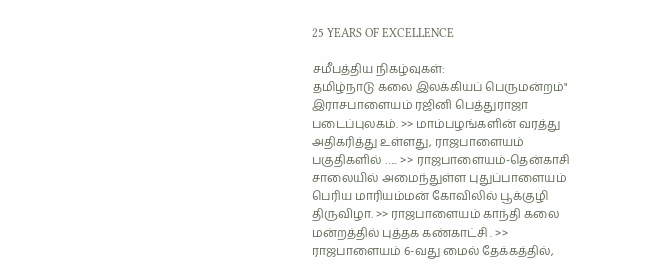25 YEARS OF EXCELLENCE

சமீபத்திய நிகழ்வுகள்:
தமிழ்நாடு கலை இலக்கியப் பெருமன்றம்" இராசபாளையம் ரஜினி பெத்துராஜா படைப்புலகம். >> மாம்பழங்களின் வரத்து அதிகரித்து உள்ளது, ராஜபாளையம் பகுதிகளில் ….. >> ராஜபாளையம்-தென்காசி சாலையில் அமைந்துள்ள புதுப்பாளையம் பெரிய மாரியம்மன் கோவிலில் பூக்குழி திருவிழா. >> ராஜபாளையம் காந்தி கலை மன்றத்தில் புத்தக கண்காட்சி . >> ராஜபாளையம் 6-வது மைல் தேக்கத்தில்,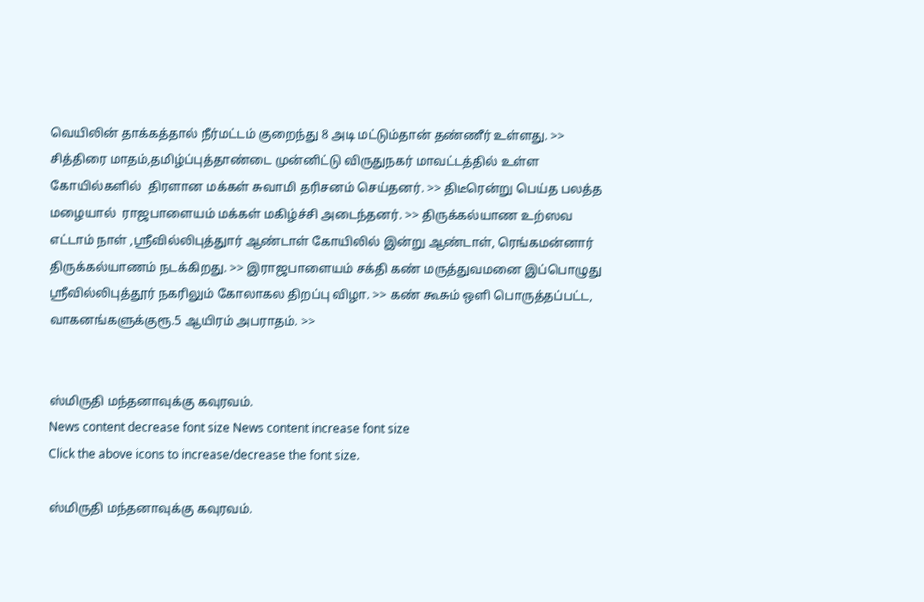வெயிலின் தாக்கத்தால் நீர்மட்டம் குறைந்து 8 அடி மட்டும்தான் தண்ணீர் உள்ளது. >> சித்திரை மாதம்,தமிழ்ப்புத்தாண்டை முன்னிட்டு விருதுநகர் மாவட்டத்தில் உள்ள கோயில்களில்  திரளான மக்கள் சுவாமி தரிசனம் செய்தனர். >> திடீரென்று பெய்த பலத்த மழையால்  ராஜபாளையம் மக்கள் மகிழ்ச்சி அடைந்தனர். >> திருக்கல்யாண உற்ஸவ எட்டாம் நாள் ,ஸ்ரீவில்லிபுத்துார் ஆண்டாள் கோயிலில் இன்று ஆண்டாள், ரெங்கமன்னார் திருக்கல்யாணம் நடக்கிறது. >> இராஜபாளையம் சக்தி கண் மருத்துவமனை இப்பொழுது ஸ்ரீவில்லிபுத்தூர் நகரிலும் கோலாகல திறப்பு விழா. >> கண் கூசும் ஒளி பொருத்தப்பட்ட, வாகனங்களுக்குரூ.5 ஆயிரம் அபராதம். >>


ஸ்மிருதி மந்தனாவுக்கு கவுரவம்.
News content decrease font size News content increase font size
Click the above icons to increase/decrease the font size.

ஸ்மிருதி மந்தனாவுக்கு கவுரவம்.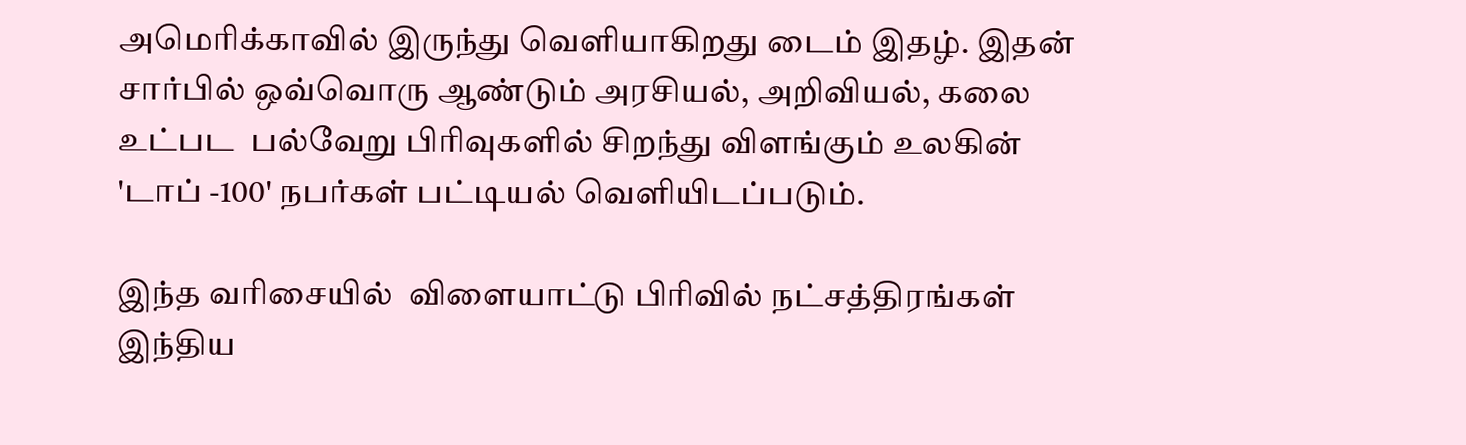அமெரிக்காவில் இருந்து வெளியாகிறது டைம் இதழ். இதன்  சார்பில் ஒவ்வொரு ஆண்டும் அரசியல், அறிவியல், கலை உட்பட  பல்வேறு பிரிவுகளில் சிறந்து விளங்கும் உலகின் 'டாப் -100' நபர்கள் பட்டியல் வெளியிடப்படும்.

இந்த வரிசையில்  விளையாட்டு பிரிவில் நட்சத்திரங்கள் இந்திய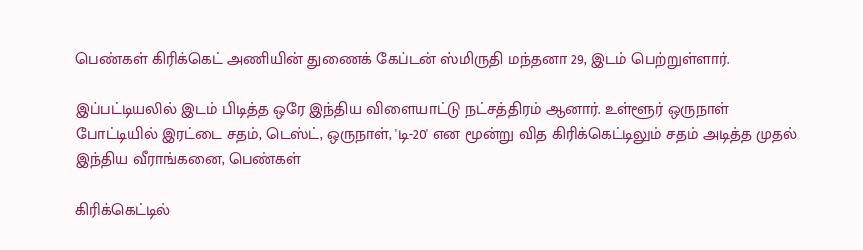பெண்கள் கிரிக்கெட் அணியின் துணைக் கேப்டன் ஸ்மிருதி மந்தனா 29, இடம் பெற்றுள்ளார்.

இப்பட்டியலில் இடம் பிடித்த ஒரே இந்திய விளையாட்டு நட்சத்திரம் ஆனார். உள்ளூர் ஒருநாள் போட்டியில் இரட்டை சதம், டெஸ்ட், ஒருநாள், 'டி-20' என மூன்று வித கிரிக்கெட்டிலும் சதம் அடித்த முதல் இந்திய வீராங்கனை, பெண்கள்

கிரிக்கெட்டில்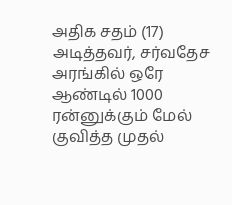அதிக சதம் (17) அடித்தவர், சர்வதேச அரங்கில் ஒரே ஆண்டில் 1000 ரன்னுக்கும் மேல் குவித்த முதல்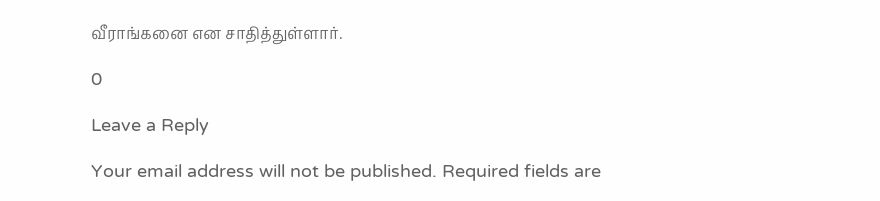வீராங்கனை என சாதித்துள்ளார்.

0

Leave a Reply

Your email address will not be published. Required fields are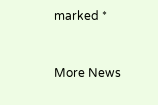marked *


More News